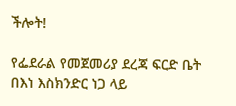ችሎት!

የፌደራል የመጀመሪያ ደረጃ ፍርድ ቤት በእነ እስክንድር ነጋ ላይ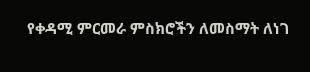የቀዳሚ ምርመራ ምስክሮችን ለመስማት ለነገ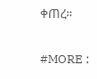ቀጠረ።

#MORE :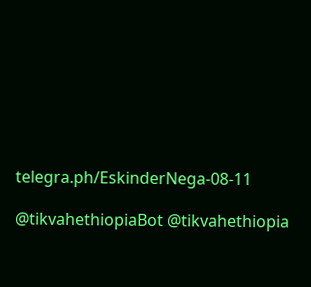telegra.ph/EskinderNega-08-11

@tikvahethiopiaBot @tikvahethiopia